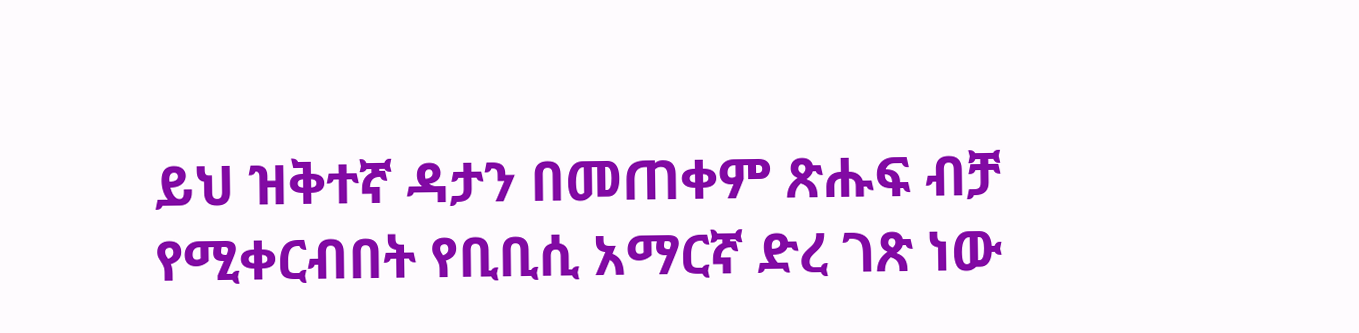ይህ ዝቅተኛ ዳታን በመጠቀም ጽሑፍ ብቻ የሚቀርብበት የቢቢሲ አማርኛ ድረ ገጽ ነው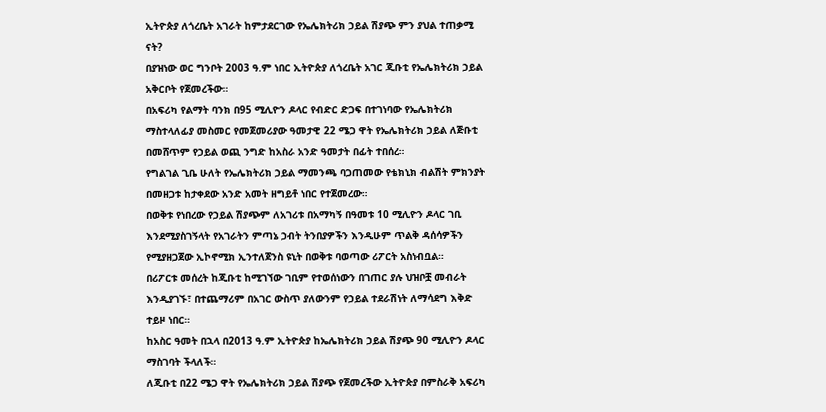ኢትዮጵያ ለጎረቤት አገራት ከምታደርገው የኤሌክትሪክ ኃይል ሽያጭ ምን ያህል ተጠቃሚ ናት?
በያዝነው ወር ግንቦት 2003 ዓ.ም ነበር ኢትዮጵያ ለጎረቤት አገር ጂቡቲ የኤሌክትሪክ ኃይል አቅርቦት የጀመረችው።
በአፍሪካ የልማት ባንክ በ95 ሚሊዮን ዶላር የብድር ድጋፍ በተገነባው የኤሌክትሪክ ማስተላለፊያ መስመር የመጀመሪያው ዓመታዊ 22 ሜጋ ዋት የኤሌክትሪክ ኃይል ለጅቡቲ በመሸጥም የኃይል ወጪ ንግድ ከአስራ አንድ ዓመታት በፊት ተበሰረ።
የግልገል ጊቤ ሁለት የኤሌክትሪክ ኃይል ማመንጫ ባጋጠመው የቴክኒክ ብልሽት ምክንያት በመዘጋቱ ከታቀደው አንድ አመት ዘግይቶ ነበር የተጀመረው።
በወቅቱ የነበረው የኃይል ሽያጭም ለአገሪቱ በአማካኝ በዓመቱ 10 ሚሊዮን ዶላር ገቢ እንደሚያስገኝላት የአገራትን ምጣኔ ኃብት ትንበያዎችን እንዲሁም ጥልቅ ዳሰሳዎችን የሚያዘጋጀው ኢኮኖሚክ ኢንተለጀንስ ዩኒት በወቅቱ ባወጣው ሪፖርት አስነብቧል።
በሪፖርቱ መሰረት ከጂቡቲ ከሚገኘው ገቢም የተወሰነውን በገጠር ያሉ ህዝቦቿ መብራት እንዲያገኙ፣ በተጨማሪም በአገር ውስጥ ያለውንም የኃይል ተደራሽነት ለማሳደግ እቅድ ተይዞ ነበር።
ከአስር ዓመት በኋላ በ2013 ዓ.ም ኢትዮጵያ ከኤሌክትሪክ ኃይል ሽያጭ 90 ሚሊዮን ዶላር ማስገባት ችላለች።
ለጂቡቲ በ22 ሜጋ ዋት የኤሌክትሪክ ኃይል ሽያጭ የጀመረችው ኢትዮጵያ በምስራቅ አፍሪካ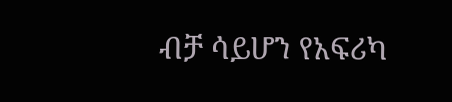ብቻ ሳይሆን የአፍሪካ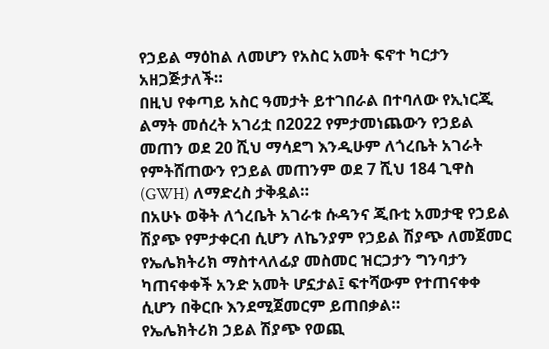የኃይል ማዕከል ለመሆን የአስር አመት ፍኖተ ካርታን አዘጋጅታለች።
በዚህ የቀጣይ አስር ዓመታት ይተገበራል በተባለው የኢነርጂ ልማት መሰረት አገሪቷ በ2022 የምታመነጨውን የኃይል መጠን ወደ 20 ሺህ ማሳደግ እንዲሁም ለጎረቤት አገራት የምትሸጠውን የኃይል መጠንም ወደ 7 ሺህ 184 ጊዋስ (GWH) ለማድረስ ታቅዷል።
በአሁኑ ወቅት ለጎረቤት አገራቱ ሱዳንና ጂቡቲ አመታዊ የኃይል ሽያጭ የምታቀርብ ሲሆን ለኬንያም የኃይል ሽያጭ ለመጀመር የኤሌክትሪክ ማስተላለፊያ መስመር ዝርጋታን ግንባታን ካጠናቀቀች አንድ አመት ሆኗታል፤ ፍተሻውም የተጠናቀቀ ሲሆን በቅርቡ እንደሚጀመርም ይጠበቃል።
የኤሌክትሪክ ኃይል ሽያጭ የወጪ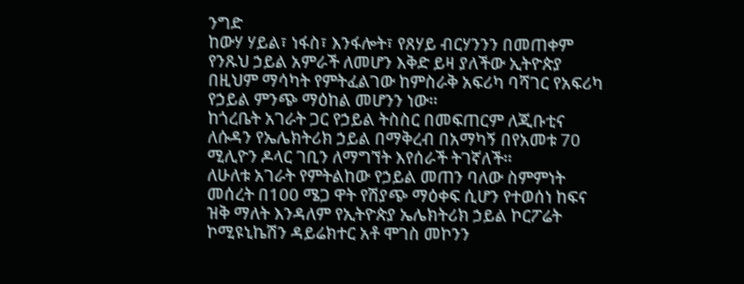ንግድ
ከውሃ ሃይል፣ ነፋስ፣ እንፋሎት፣ የጸሃይ ብርሃንንን በመጠቀም የንጹህ ኃይል አምራች ለመሆን እቅድ ይዛ ያለችው ኢትዮጵያ በዚህም ማሳካት የምትፈልገው ከምስራቅ አፍሪካ ባሻገር የአፍሪካ የኃይል ምንጭ ማዕከል መሆንን ነው።
ከጎረቤት አገራት ጋር የኃይል ትስስር በመፍጠርም ለጂቡቲና ለሱዳን የኤሌክትሪክ ኃይል በማቅረብ በአማካኝ በየአመቱ 70 ሚሊዮን ዶላር ገቢን ለማግኘት እየሰራች ትገኛለች።
ለሁለቱ አገራት የምትልከው የኃይል መጠን ባለው ስምምነት መሰረት በ100 ሜጋ ዋት የሽያጭ ማዕቀፍ ሲሆን የተወሰነ ከፍና ዝቅ ማለት እንዳለም የኢትዮጵያ ኤሌክትሪክ ኃይል ኮርፖሬት ኮሚዩኒኬሽን ዳይሬክተር አቶ ሞገስ መኮንን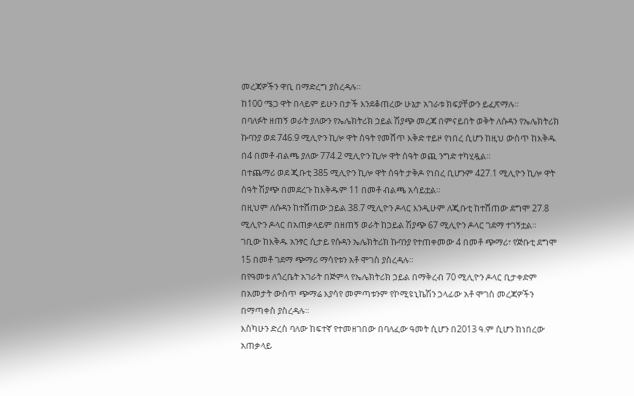መረጃዎችን ዋቢ በማድረግ ያስረዳሉ።
ከ100 ሜጋ ዋት በላይም ይሁን በታች እንደቆጠረው ሁኔታ አገራቱ ክፍያቸውን ይፈጽማሉ።
በባለፉት ዘጠኝ ወራት ያለውን የኤሌክትሪክ ኃይል ሽያጭ መረጃ በምናይበት ወቅት ለሱዳን የኤሌክትሪክ ኩባንያ ወደ 746.9 ሚሊዮን ኪሎ ዋት ሰዓት የመሸጥ እቅድ ተይዞ የነበረ ሲሆን ከዚህ ውስጥ ከእቅዱ በ4 በመቶ ብልጫ ያለው 774.2 ሚሊዮን ኪሎ ዋት ሰዓት ወጪ ንግድ ተካሂዷል።
በተጨማሪ ወደ ጂቡቲ 385 ሚሊዮን ኪሎ ዋት ሰዓት ታቅዶ የነበረ ቢሆንም 427.1 ሚሊዮን ኪሎ ዋት ሰዓት ሽያጭ በመደረጉ ከእቅዱም 11 በመቶ ብልጫ አሳይቷል።
በዚህም ለሱዳን ከተሸጠው ኃይል 38.7 ሚሊዮን ዶላር እንዲሁም ለጂቡቲ ከተሸጠው ደግሞ 27.8 ሚሊዮን ዶላር በአጠቃላይም በዘጠኝ ወራት ከኃይል ሽያጭ 67 ሚሊዮን ዶላር ገደማ ተገኝቷል።
ገቢው ከእቅዱ አንፃር ሲታይ የሱዳን ኤሌክትሪክ ኩባንያ የተጠቀመው 4 በመቶ ጭማሪ፣ የጅቡቲ ደግሞ 15 በመቶ ገደማ ጭማሪ ማሳየቱን አቶ ሞገስ ያስረዳሉ።
በየዓመቱ ለጎረቤት አገራት በጅምላ የኤሌክትሪክ ኃይል በማቅረብ 70 ሚሊዮን ዶላር ቢታቀድም በአመታት ውስጥ ጭማሬ እያሳየ መምጣቱንም የኮሚዩኒኬሽን ኃላፊው አቶ ሞገስ መረጃዎችን በማጣቀስ ያስረዳሉ።
እስካሁን ድረስ ባለው ከፍተኛ የተመዘገበው በባለፈው ዓመት ሲሆን በ2013 ዓ.ም ሲሆን ከነበረው አጠቃላይ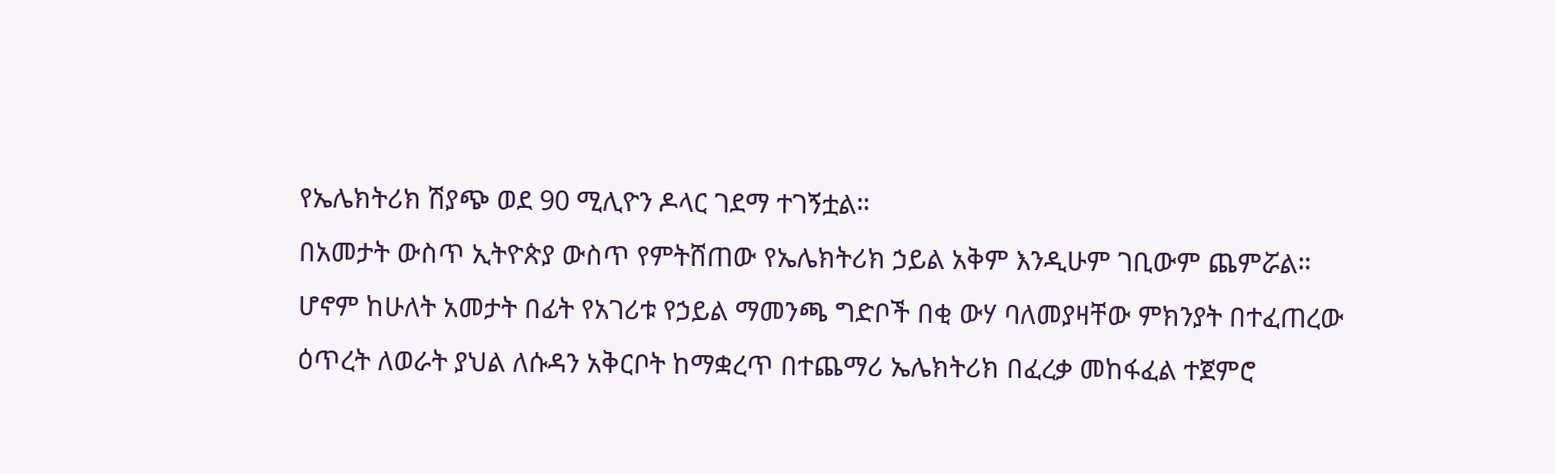የኤሌክትሪክ ሽያጭ ወደ 90 ሚሊዮን ዶላር ገደማ ተገኝቷል።
በአመታት ውስጥ ኢትዮጵያ ውስጥ የምትሸጠው የኤሌክትሪክ ኃይል አቅም እንዲሁም ገቢውም ጨምሯል።
ሆኖም ከሁለት አመታት በፊት የአገሪቱ የኃይል ማመንጫ ግድቦች በቂ ውሃ ባለመያዛቸው ምክንያት በተፈጠረው ዕጥረት ለወራት ያህል ለሱዳን አቅርቦት ከማቋረጥ በተጨማሪ ኤሌክትሪክ በፈረቃ መከፋፈል ተጀምሮ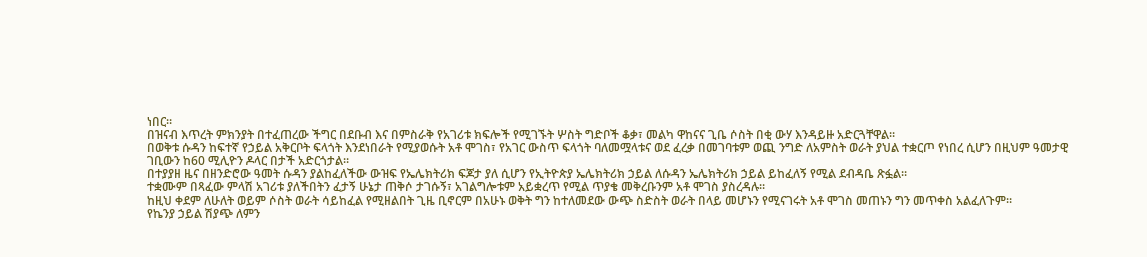ነበር።
በዝናብ እጥረት ምክንያት በተፈጠረው ችግር በደቡብ እና በምስራቅ የአገሪቱ ክፍሎች የሚገኙት ሦስት ግድቦች ቆቃ፣ መልካ ዋከናና ጊቤ ሶስት በቂ ውሃ እንዳይዙ አድርጓቸዋል።
በወቅቱ ሱዳን ከፍተኛ የኃይል አቅርቦት ፍላጎት እንደነበራት የሚያወሱት አቶ ሞገስ፣ የአገር ውስጥ ፍላጎት ባለመሟላቱና ወደ ፈረቃ በመገባቱም ወጪ ንግድ ለአምስት ወራት ያህል ተቋርጦ የነበረ ሲሆን በዚህም ዓመታዊ ገቢውን ከ60 ሚሊዮን ዶላር በታች አድርጎታል።
በተያያዘ ዜና በዘንድሮው ዓመት ሱዳን ያልከፈለችው ውዝፍ የኤሌክትሪክ ፍጆታ ያለ ሲሆን የኢትዮጵያ ኤሌክትሪክ ኃይል ለሱዳን ኤሌክትሪክ ኃይል ይከፈለኝ የሚል ደብዳቤ ጽፏል።
ተቋሙም በጻፈው ምላሽ አገሪቱ ያለችበትን ፈታኝ ሁኔታ ጠቅሶ ታገሱኝ፣ አገልግሎቱም አይቋረጥ የሚል ጥያቄ መቅረቡንም አቶ ሞገስ ያስረዳሉ።
ከዚህ ቀደም ለሁለት ወይም ሶስት ወራት ሳይከፈል የሚዘልበት ጊዜ ቢኖርም በአሁኑ ወቅት ግን ከተለመደው ውጭ ስድስት ወራት በላይ መሆኑን የሚናገሩት አቶ ሞገስ መጠኑን ግን መጥቀስ አልፈለጉም።
የኬንያ ኃይል ሽያጭ ለምን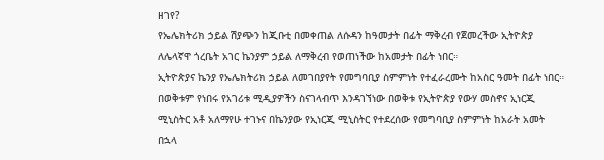ዘገየ?
የኤሌክትሪክ ኃይል ሽያጭን ከጂቡቲ በመቀጠል ለሱዳን ከዓመታት በፊት ማቅረብ የጀመረችው ኢትዮጵያ ለሌላኛዋ ጎረቤት አገር ኬንያም ኃይል ለማቅረብ የወጠነችው ከአመታት በፊት ነበር።
ኢትዮጵያና ኬንያ የኤሌክትሪክ ኃይል ለመገበያየት የመግባቢያ ስምምነት የተፈራረሙት ከአስር ዓመት በፊት ነበር።
በወቅቱም የነበሩ የአገሪቱ ሚዲያዎችን ስናገላብጥ እንዳገኘነው በወቅቱ የኢትዮጵያ የውሃ መስኖና ኢነርጂ ሚኒስትር አቶ አለማየሁ ተገኑና በኬንያው የኢነርጂ ሚኒስትር የተደረሰው የመግባቢያ ስምምነት ከአራት አመት በኋላ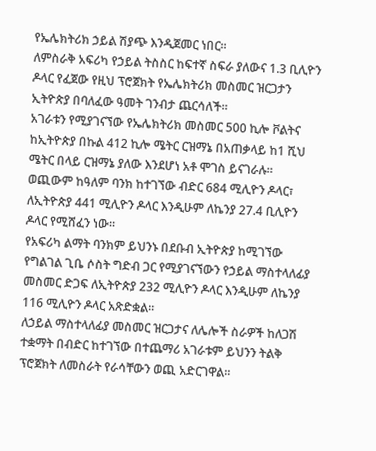የኤሌክትሪክ ኃይል ሽያጭ እንዲጀመር ነበር።
ለምስራቅ አፍሪካ የኃይል ትስስር ከፍተኛ ስፍራ ያለውና 1.3 ቢሊዮን ዶላር የፈጀው የዚህ ፕሮጀክት የኤሌክትሪክ መስመር ዝርጋታን ኢትዮጵያ በባለፈው ዓመት ገንብታ ጨርሳለች።
አገራቱን የሚያገናኘው የኤሌክትሪክ መስመር 500 ኪሎ ቮልትና ከኢትዮጵያ በኩል 412 ኪሎ ሜትር ርዝማኔ በአጠቃላይ ከ1 ሺህ ሜትር በላይ ርዝማኔ ያለው እንደሆነ አቶ ሞገስ ይናገራሉ።
ወጪውም ከዓለም ባንክ ከተገኘው ብድር 684 ሚሊዮን ዶላር፣ ለኢትዮጵያ 441 ሚሊዮን ዶላር እንዲሁም ለኬንያ 27.4 ቢሊዮን ዶላር የሚሸፈን ነው።
የአፍሪካ ልማት ባንክም ይህንኑ በደቡብ ኢትዮጵያ ከሚገኘው የግልገል ጊቤ ሶስት ግድብ ጋር የሚያገናኘውን የኃይል ማስተላለፊያ መስመር ድጋፍ ለኢትዮጵያ 232 ሚሊዮን ዶላር እንዲሁም ለኬንያ 116 ሚሊዮን ዶላር አጽድቋል።
ለኃይል ማስተላለፊያ መስመር ዝርጋታና ለሌሎች ስራዎች ከለጋሽ ተቋማት በብድር ከተገኘው በተጨማሪ አገራቱም ይህንን ትልቅ ፕሮጀክት ለመስራት የራሳቸውን ወጪ አድርገዋል።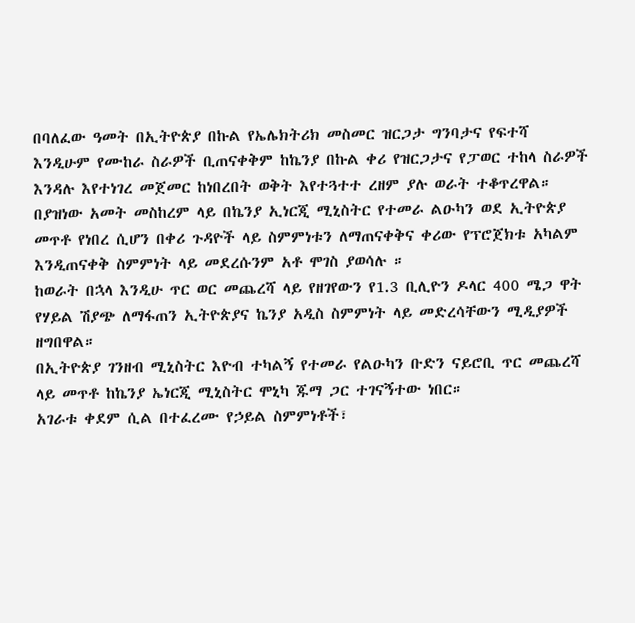በባለፈው ዓመት በኢትዮጵያ በኩል የኤሌክትሪክ መስመር ዝርጋታ ግንባታና የፍተሻ እንዲሁም የሙከራ ስራዎች ቢጠናቀቅም ከኬንያ በኩል ቀሪ የዝርጋታና የፓወር ተከላ ስራዎች እንዳሉ እየተነገረ መጀመር ከነበረበት ወቅት እየተጓተተ ረዘም ያሉ ወራት ተቆጥረዋል።
በያዝነው አመት መስከረም ላይ በኬንያ ኢነርጂ ሚኒስትር የተመራ ልዑካን ወደ ኢትዮጵያ መጥቶ የነበረ ሲሆን በቀሪ ጉዳዮች ላይ ስምምነቱን ለማጠናቀቅና ቀሪው የፕሮጀክቱ አካልም እንዲጠናቀቅ ስምምነት ላይ መደረሱንም አቶ ሞገስ ያወሳሉ ።
ከወራት በኋላ እንዲሁ ጥር ወር መጨረሻ ላይ የዘገየውን የ1.3 ቢሊዮን ዶላር 400 ሜጋ ዋት የሃይል ሽያጭ ለማፋጠን ኢትዮጵያና ኬንያ አዲስ ስምምነት ላይ መድረሳቸውን ሚዲያዎች ዘግበዋል።
በኢትዮጵያ ገንዘብ ሚኒስትር እዮብ ተካልኝ የተመራ የልዑካን ቡድን ናይሮቢ ጥር መጨረሻ ላይ መጥቶ ከኬንያ ኤነርጂ ሚኒስትር ሞኒካ ጁማ ጋር ተገናኝተው ነበር።
አገራቱ ቀደም ሲል በተፈረሙ የኃይል ስምምነቶች፣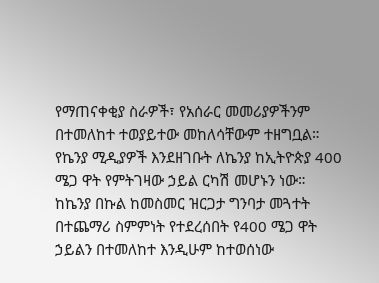የማጠናቀቂያ ስራዎች፣ የአሰራር መመሪያዎችንም በተመለከተ ተወያይተው መከለሳቸውም ተዘግቧል።
የኬንያ ሚዲያዎች እንደዘገቡት ለኬንያ ከኢትዮጵያ 400 ሜጋ ዋት የምትገዛው ኃይል ርካሽ መሆኑን ነው።
ከኬንያ በኩል ከመስመር ዝርጋታ ግንባታ መጓተት በተጨማሪ ስምምነት የተደረሰበት የ400 ሜጋ ዋት ኃይልን በተመለከተ እንዲሁም ከተወሰነው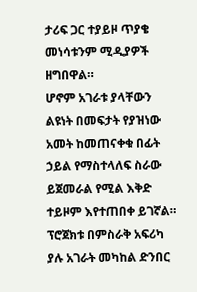ታሪፍ ጋር ተያይዞ ጥያቄ መነሳቱንም ሚዲያዎች ዘግበዋል።
ሆኖም አገራቱ ያላቸውን ልዩነት በመፍታት የያዝነው አመት ከመጠናቀቁ በፊት ኃይል የማስተላለፍ ስራው ይጀመራል የሚል እቅድ ተይዞም እየተጠበቀ ይገኛል።
ፕሮጀክቱ በምስራቅ አፍሪካ ያሉ አገራት መካከል ድንበር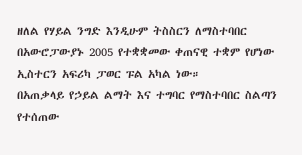ዘለል የሃይል ንግድ እንዲሁም ትስስርን ለማስተባበር በአውሮፓውያኑ 2005 የተቋቋመው ቀጠናዊ ተቋም የሆነው ኢስተርን አፍሪካ ፓወር ፑል አካል ነው።
በአጠቃላይ የኃይል ልማት እና ተግባር የማስተባበር ስልጣን የተሰጠው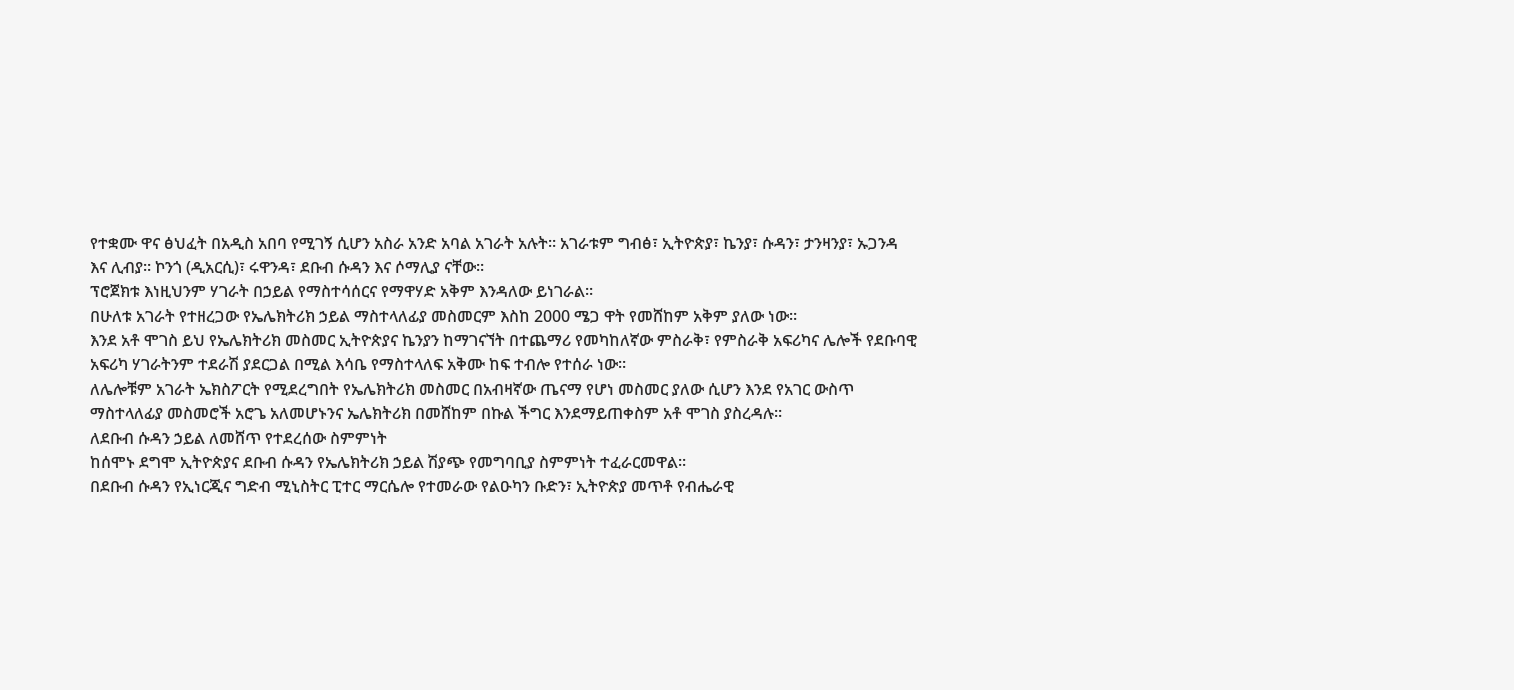የተቋሙ ዋና ፅህፈት በአዲስ አበባ የሚገኝ ሲሆን አስራ አንድ አባል አገራት አሉት። አገራቱም ግብፅ፣ ኢትዮጵያ፣ ኬንያ፣ ሱዳን፣ ታንዛንያ፣ ኡጋንዳ እና ሊብያ። ኮንጎ (ዲአርሲ)፣ ሩዋንዳ፣ ደቡብ ሱዳን እና ሶማሊያ ናቸው።
ፕሮጀክቱ እነዚህንም ሃገራት በኃይል የማስተሳሰርና የማዋሃድ አቅም እንዳለው ይነገራል።
በሁለቱ አገራት የተዘረጋው የኤሌክትሪክ ኃይል ማስተላለፊያ መስመርም እስከ 2000 ሜጋ ዋት የመሸከም አቅም ያለው ነው።
እንደ አቶ ሞገስ ይህ የኤሌክትሪክ መስመር ኢትዮጵያና ኬንያን ከማገናኘት በተጨማሪ የመካከለኛው ምስራቅ፣ የምስራቅ አፍሪካና ሌሎች የደቡባዊ አፍሪካ ሃገራትንም ተደራሽ ያደርጋል በሚል እሳቤ የማስተላለፍ አቅሙ ከፍ ተብሎ የተሰራ ነው።
ለሌሎቹም አገራት ኤክስፖርት የሚደረግበት የኤሌክትሪክ መስመር በአብዛኛው ጤናማ የሆነ መስመር ያለው ሲሆን እንደ የአገር ውስጥ ማስተላለፊያ መስመሮች አሮጌ አለመሆኑንና ኤሌክትሪክ በመሸከም በኩል ችግር እንደማይጠቀስም አቶ ሞገስ ያስረዳሉ።
ለደቡብ ሱዳን ኃይል ለመሸጥ የተደረሰው ስምምነት
ከሰሞኑ ደግሞ ኢትዮጵያና ደቡብ ሱዳን የኤሌክትሪክ ኃይል ሽያጭ የመግባቢያ ስምምነት ተፈራርመዋል።
በደቡብ ሱዳን የኢነርጂና ግድብ ሚኒስትር ፒተር ማርሴሎ የተመራው የልዑካን ቡድን፣ ኢትዮጵያ መጥቶ የብሔራዊ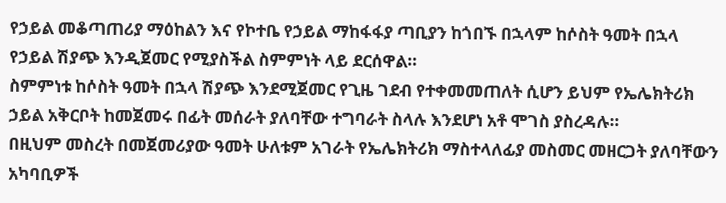የኃይል መቆጣጠሪያ ማዕከልን እና የኮተቤ የኃይል ማከፋፋያ ጣቢያን ከጎበኙ በኋላም ከሶስት ዓመት በኋላ የኃይል ሽያጭ እንዲጀመር የሚያስችል ስምምነት ላይ ደርሰዋል።
ስምምነቱ ከሶስት ዓመት በኋላ ሽያጭ እንደሚጀመር የጊዜ ገደብ የተቀመመጠለት ሲሆን ይህም የኤሌክትሪክ ኃይል አቅርቦት ከመጀመሩ በፊት መሰራት ያለባቸው ተግባራት ስላሉ እንደሆነ አቶ ሞገስ ያስረዳሉ።
በዚህም መስረት በመጀመሪያው ዓመት ሁለቱም አገራት የኤሌክትሪክ ማስተላለፊያ መስመር መዘርጋት ያለባቸውን አካባቢዎች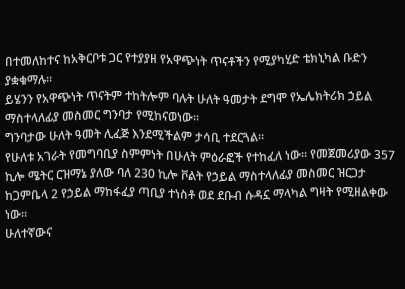በተመለከተና ከአቅርቦቱ ጋር የተያያዘ የአዋጭነት ጥናቶችን የሚያካሂድ ቴክኒካል ቡድን ያቋቁማሉ።
ይሄንን የአዋጭነት ጥናትም ተከትሎም ባሉት ሁለት ዓመታት ደግሞ የኤሌክትሪክ ኃይል ማስተላለፊያ መስመር ግንባታ የሚከናወነው።
ግንባታው ሁለት ዓመት ሊፈጅ እንደሚችልም ታሳቢ ተደርጓል።
የሁለቱ አገራት የመግባቢያ ስምምነት በሁለት ምዕራፎች የተከፈለ ነው። የመጀመሪያው 357 ኪሎ ሜትር ርዝማኔ ያለው ባለ 230 ኪሎ ቮልት የኃይል ማስተላለፊያ መስመር ዝርጋታ ከጋምቤላ 2 የኃይል ማከፋፈያ ጣቢያ ተነስቶ ወደ ደቡብ ሱዳኗ ማላካል ግዛት የሚዘልቀው ነው።
ሁለተኛውና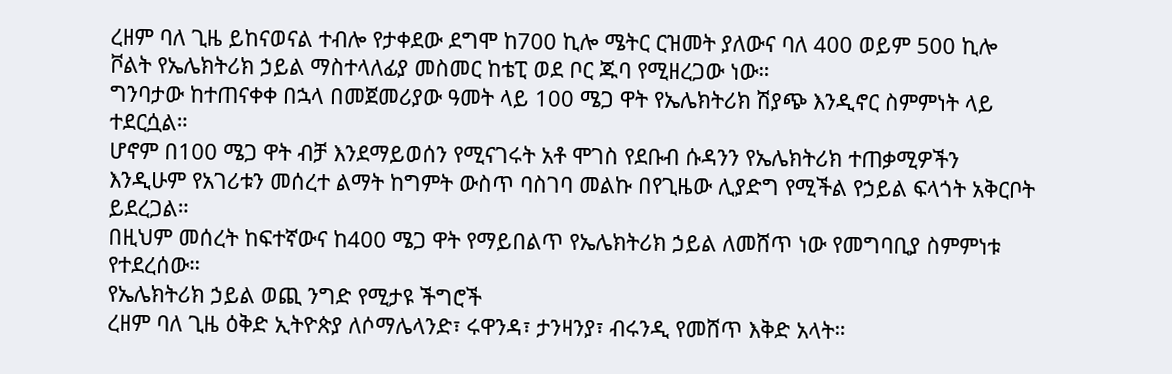ረዘም ባለ ጊዜ ይከናወናል ተብሎ የታቀደው ደግሞ ከ700 ኪሎ ሜትር ርዝመት ያለውና ባለ 400 ወይም 500 ኪሎ ቮልት የኤሌክትሪክ ኃይል ማስተላለፊያ መስመር ከቴፒ ወደ ቦር ጁባ የሚዘረጋው ነው።
ግንባታው ከተጠናቀቀ በኋላ በመጀመሪያው ዓመት ላይ 100 ሜጋ ዋት የኤሌክትሪክ ሽያጭ እንዲኖር ስምምነት ላይ ተደርሷል።
ሆኖም በ100 ሜጋ ዋት ብቻ እንደማይወሰን የሚናገሩት አቶ ሞገስ የደቡብ ሱዳንን የኤሌክትሪክ ተጠቃሚዎችን እንዲሁም የአገሪቱን መሰረተ ልማት ከግምት ውስጥ ባስገባ መልኩ በየጊዜው ሊያድግ የሚችል የኃይል ፍላጎት አቅርቦት ይደረጋል።
በዚህም መሰረት ከፍተኛውና ከ400 ሜጋ ዋት የማይበልጥ የኤሌክትሪክ ኃይል ለመሸጥ ነው የመግባቢያ ስምምነቱ የተደረሰው።
የኤሌክትሪክ ኃይል ወጪ ንግድ የሚታዩ ችግሮች
ረዘም ባለ ጊዜ ዕቅድ ኢትዮጵያ ለሶማሌላንድ፣ ሩዋንዳ፣ ታንዛንያ፣ ብሩንዲ የመሸጥ እቅድ አላት።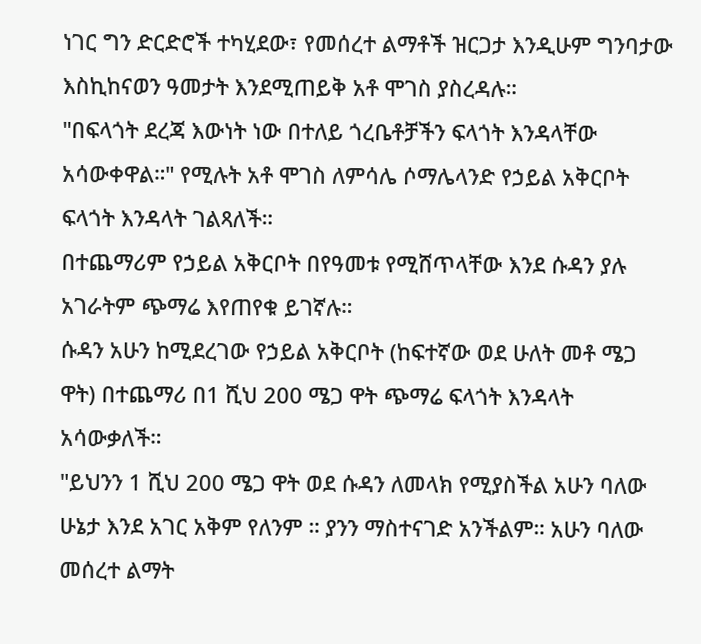ነገር ግን ድርድሮች ተካሂደው፣ የመሰረተ ልማቶች ዝርጋታ እንዲሁም ግንባታው እስኪከናወን ዓመታት እንደሚጠይቅ አቶ ሞገስ ያስረዳሉ።
"በፍላጎት ደረጃ እውነት ነው በተለይ ጎረቤቶቻችን ፍላጎት እንዳላቸው አሳውቀዋል።" የሚሉት አቶ ሞገስ ለምሳሌ ሶማሌላንድ የኃይል አቅርቦት ፍላጎት እንዳላት ገልጻለች።
በተጨማሪም የኃይል አቅርቦት በየዓመቱ የሚሸጥላቸው እንደ ሱዳን ያሉ አገራትም ጭማሬ እየጠየቁ ይገኛሉ።
ሱዳን አሁን ከሚደረገው የኃይል አቅርቦት (ከፍተኛው ወደ ሁለት መቶ ሜጋ ዋት) በተጨማሪ በ1 ሺህ 200 ሜጋ ዋት ጭማሬ ፍላጎት እንዳላት አሳውቃለች።
"ይህንን 1 ሺህ 200 ሜጋ ዋት ወደ ሱዳን ለመላክ የሚያስችል አሁን ባለው ሁኔታ እንደ አገር አቅም የለንም ። ያንን ማስተናገድ አንችልም። አሁን ባለው መሰረተ ልማት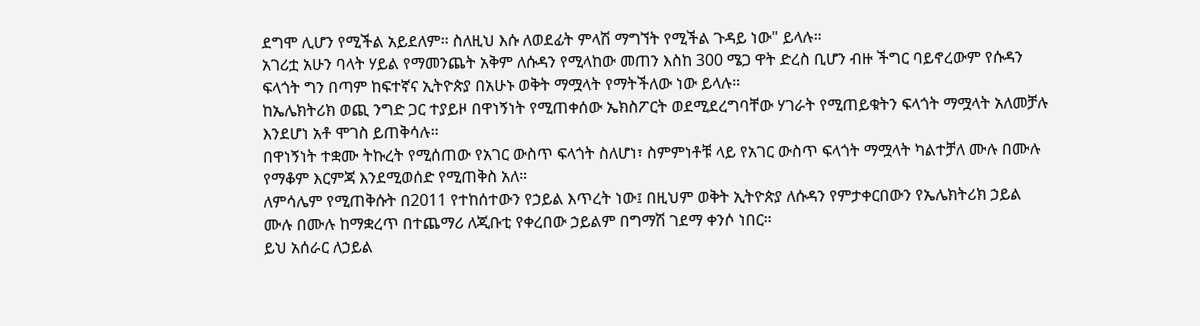ደግሞ ሊሆን የሚችል አይደለም። ስለዚህ እሱ ለወደፊት ምላሽ ማግኘት የሚችል ጉዳይ ነው" ይላሉ።
አገሪቷ አሁን ባላት ሃይል የማመንጨት አቅም ለሱዳን የሚላከው መጠን እስከ 300 ሜጋ ዋት ድረስ ቢሆን ብዙ ችግር ባይኖረውም የሱዳን ፍላጎት ግን በጣም ከፍተኛና ኢትዮጵያ በአሁኑ ወቅት ማሟላት የማትችለው ነው ይላሉ።
ከኤሌክትሪክ ወጪ ንግድ ጋር ተያይዞ በዋነኝነት የሚጠቀሰው ኤክስፖርት ወደሚደረግባቸው ሃገራት የሚጠይቁትን ፍላጎት ማሟላት አለመቻሉ እንደሆነ አቶ ሞገስ ይጠቅሳሉ።
በዋነኝነት ተቋሙ ትኩረት የሚሰጠው የአገር ውስጥ ፍላጎት ስለሆነ፣ ስምምነቶቹ ላይ የአገር ውስጥ ፍላጎት ማሟላት ካልተቻለ ሙሉ በሙሉ የማቆም እርምጃ እንደሚወሰድ የሚጠቅስ አለ።
ለምሳሌም የሚጠቅሱት በ2011 የተከሰተውን የኃይል እጥረት ነው፤ በዚህም ወቅት ኢትዮጵያ ለሱዳን የምታቀርበውን የኤሌክትሪክ ኃይል ሙሉ በሙሉ ከማቋረጥ በተጨማሪ ለጂቡቲ የቀረበው ኃይልም በግማሽ ገደማ ቀንሶ ነበር።
ይህ አሰራር ለኃይል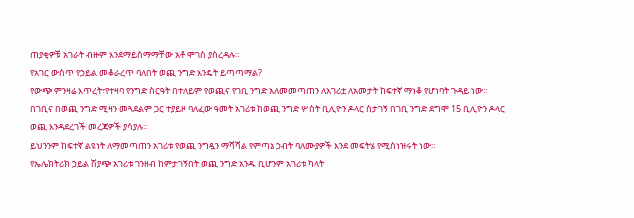ጠያቂዎቹ አገራት ብዙም እንደማይስማማቸው አቶ ሞገስ ያስረዳሉ።
የአገር ውስጥ የኃይል መቆራረጥ ባለበት ወጪ ንግድ እንዴት ይጣጣማል?
የውጭ ምንዛሬ እጥረት፣የተዛባ የንግድ ስርዓት በተለይም የወጪና የገቢ ንግድ አለመመጣጠን ለአገሪቷ ለአመታት ከፍተኛ ማነቆ የሆነባት ጉዳይ ነው።
በገቢና በወጪ ንግድ ሚዛን መጓደልም ጋር ተያይዞ ባለፈው ዓመት አገሪቱ ከወጪ ንግድ ሦስት ቢሊዮን ዶላር ስታገኝ በገቢ ንግድ ደግሞ 15 ቢሊዮን ዶላር ወጪ እንዳደረገች መረጃዎች ያሳያሉ።
ይህንንም ከፍተኛ ልዩነት ለማመጣጠን አገሪቱ የወጪ ንግዷን ማሻሻል የምጣኔ ኃብት ባለሙያዎች እንደ መፍትሄ የሚሰነዝሩት ነው።
የኤሌክትሪክ ኃይል ሽያጭ አገሪቱ ገንዘብ ከምታገኝበት ወጪ ንግድ አንዱ ቢሆንም አገሪቱ ካላት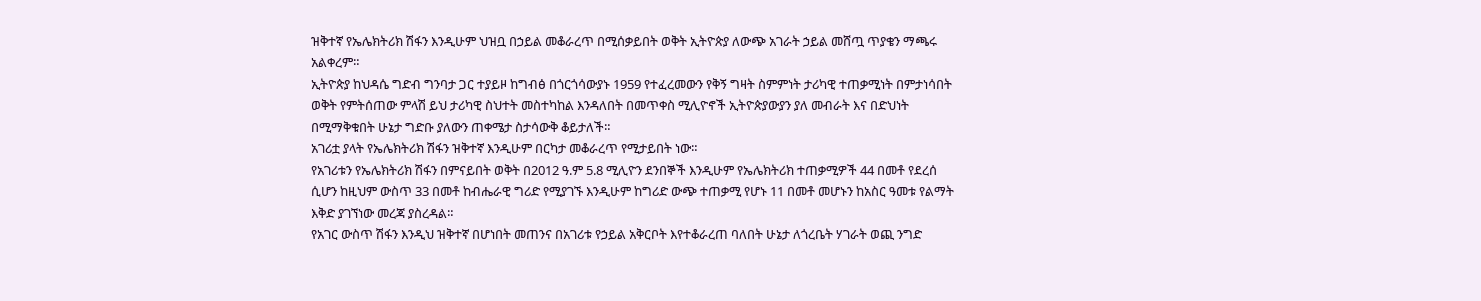ዝቅተኛ የኤሌክትሪክ ሽፋን እንዲሁም ህዝቧ በኃይል መቆራረጥ በሚሰቃይበት ወቅት ኢትዮጵያ ለውጭ አገራት ኃይል መሸጧ ጥያቄን ማጫሩ አልቀረም።
ኢትዮጵያ ከህዳሴ ግድብ ግንባታ ጋር ተያይዞ ከግብፅ በጎርጎሳውያኑ 1959 የተፈረመውን የቅኝ ግዛት ስምምነት ታሪካዊ ተጠቃሚነት በምታነሳበት ወቅት የምትሰጠው ምላሽ ይህ ታሪካዊ ስህተት መስተካከል እንዳለበት በመጥቀስ ሚሊዮኖች ኢትዮጵያውያን ያለ መብራት እና በድህነት በሚማቅቁበት ሁኔታ ግድቡ ያለውን ጠቀሜታ ስታሳውቅ ቆይታለች።
አገሪቷ ያላት የኤሌክትሪክ ሽፋን ዝቅተኛ እንዲሁም በርካታ መቆራረጥ የሚታይበት ነው።
የአገሪቱን የኤሌክትሪክ ሽፋን በምናይበት ወቅት በ2012 ዓ.ም 5.8 ሚሊዮን ደንበኞች እንዲሁም የኤሌክትሪክ ተጠቃሚዎች 44 በመቶ የደረሰ ሲሆን ከዚህም ውስጥ 33 በመቶ ከብሔራዊ ግሪድ የሚያገኙ እንዲሁም ከግሪድ ውጭ ተጠቃሚ የሆኑ 11 በመቶ መሆኑን ከአስር ዓመቱ የልማት እቅድ ያገኘነው መረጃ ያስረዳል።
የአገር ውስጥ ሽፋን እንዲህ ዝቅተኛ በሆነበት መጠንና በአገሪቱ የኃይል አቅርቦት እየተቆራረጠ ባለበት ሁኔታ ለጎረቤት ሃገራት ወጪ ንግድ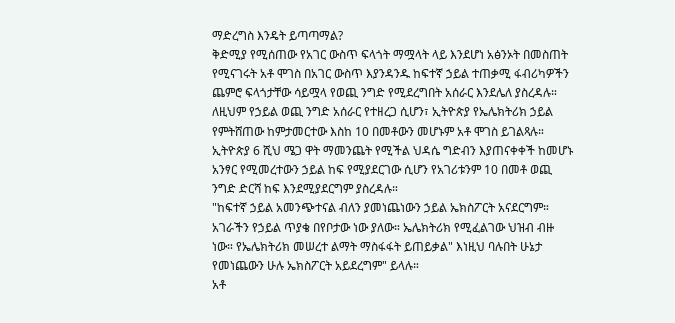ማድረግስ እንዴት ይጣጣማል?
ቅድሚያ የሚሰጠው የአገር ውስጥ ፍላጎት ማሟላት ላይ እንደሆነ አፅንኦት በመስጠት የሚናገሩት አቶ ሞገስ በአገር ውስጥ እያንዳንዱ ከፍተኛ ኃይል ተጠቃሚ ፋብሪካዎችን ጨምሮ ፍላጎታቸው ሳይሟላ የወጪ ንግድ የሚደረግበት አሰራር እንደሌለ ያስረዳሉ።
ለዚህም የኃይል ወጪ ንግድ አሰራር የተዘረጋ ሲሆን፣ ኢትዮጵያ የኤሌክትሪክ ኃይል የምትሸጠው ከምታመርተው እስከ 10 በመቶውን መሆኑም አቶ ሞገስ ይገልጻሉ።
ኢትዮጵያ 6 ሺህ ሜጋ ዋት ማመንጨት የሚችል ህዳሴ ግድብን እያጠናቀቀች ከመሆኑ አንፃር የሚመረተውን ኃይል ከፍ የሚያደርገው ሲሆን የአገሪቱንም 10 በመቶ ወጪ ንግድ ድርሻ ከፍ እንደሚያደርግም ያስረዳሉ።
"ከፍተኛ ኃይል አመንጭተናል ብለን ያመነጨነውን ኃይል ኤክስፖርት አናደርግም። አገራችን የኃይል ጥያቄ በየቦታው ነው ያለው። ኤሌክትሪክ የሚፈልገው ህዝብ ብዙ ነው። የኤሌክትሪክ መሠረተ ልማት ማስፋፋት ይጠይቃል" እነዚህ ባሉበት ሁኔታ የመነጨውን ሁሉ ኤክስፖርት አይደረግም" ይላሉ።
አቶ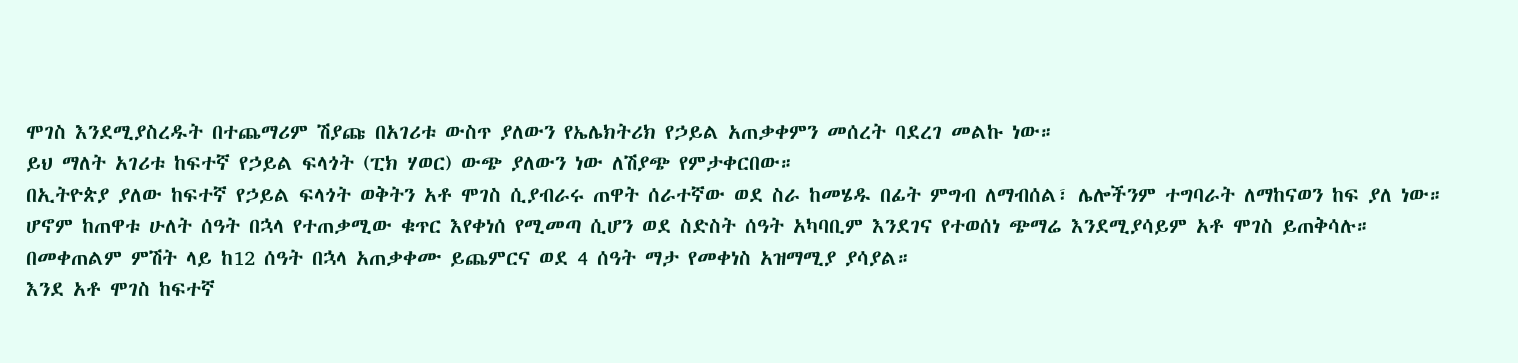ሞገስ እንደሚያስረዱት በተጨማሪም ሽያጩ በአገሪቱ ውስጥ ያለውን የኤሌክትሪክ የኃይል አጠቃቀምን መሰረት ባደረገ መልኩ ነው።
ይህ ማለት አገሪቱ ከፍተኛ የኃይል ፍላጎት (ፒክ ሃወር) ውጭ ያለውን ነው ለሽያጭ የምታቀርበው።
በኢትዮጵያ ያለው ከፍተኛ የኃይል ፍላጎት ወቅትን አቶ ሞገስ ሲያብራሩ ጠዋት ሰራተኛው ወደ ስራ ከመሄዱ በፊት ምግብ ለማብሰል፣ ሌሎችንም ተግባራት ለማከናወን ከፍ ያለ ነው።
ሆኖም ከጠዋቱ ሁለት ሰዓት በኋላ የተጠቃሚው ቁጥር እየቀነሰ የሚመጣ ሲሆን ወደ ስድስት ሰዓት አካባቢም እንደገና የተወሰነ ጭማሬ እንደሚያሳይም አቶ ሞገስ ይጠቅሳሉ።
በመቀጠልም ምሽት ላይ ከ12 ሰዓት በኋላ አጠቃቀሙ ይጨምርና ወደ 4 ሰዓት ማታ የመቀነስ አዝማሚያ ያሳያል።
እንደ አቶ ሞገስ ከፍተኛ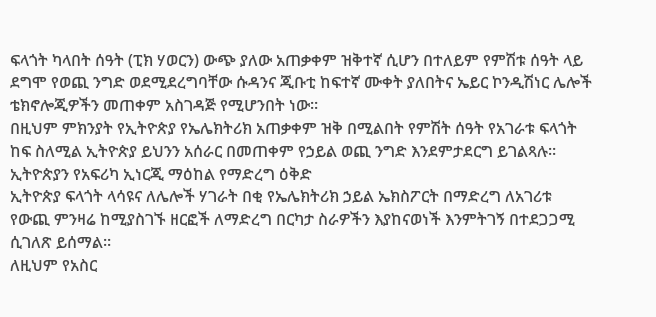ፍላጎት ካላበት ሰዓት (ፒክ ሃወርን) ውጭ ያለው አጠቃቀም ዝቅተኛ ሲሆን በተለይም የምሽቱ ሰዓት ላይ ደግሞ የወጪ ንግድ ወደሚደረግባቸው ሱዳንና ጂቡቲ ከፍተኛ ሙቀት ያለበትና ኤይር ኮንዲሽነር ሌሎች ቴክኖሎጂዎችን መጠቀም አስገዳጅ የሚሆንበት ነው።
በዚህም ምክንያት የኢትዮጵያ የኤሌክትሪክ አጠቃቀም ዝቅ በሚልበት የምሽት ሰዓት የአገራቱ ፍላጎት ከፍ ስለሚል ኢትዮጵያ ይህንን አሰራር በመጠቀም የኃይል ወጪ ንግድ እንደምታደርግ ይገልጻሉ።
ኢትዮጵያን የአፍሪካ ኢነርጂ ማዕከል የማድረግ ዕቅድ
ኢትዮጵያ ፍላጎት ላሳዩና ለሌሎች ሃገራት በቂ የኤሌክትሪክ ኃይል ኤክስፖርት በማድረግ ለአገሪቱ የውጪ ምንዛሬ ከሚያስገኙ ዘርፎች ለማድረግ በርካታ ስራዎችን እያከናወነች እንምትገኝ በተደጋጋሚ ሲገለጽ ይሰማል።
ለዚህም የአስር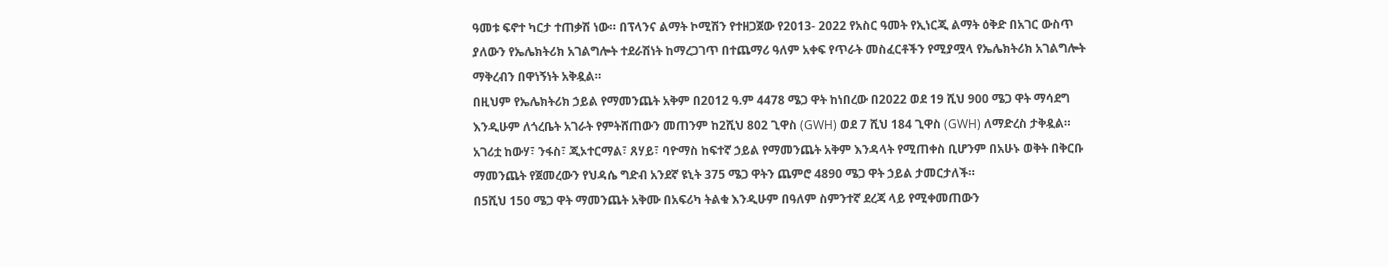ዓመቱ ፍኖተ ካርታ ተጠቃሽ ነው። በፕላንና ልማት ኮሚሽን የተዘጋጀው የ2013- 2022 የአስር ዓመት የኢነርጂ ልማት ዕቅድ በአገር ውስጥ ያለውን የኤሌክትሪክ አገልግሎት ተደራሽነት ከማረጋገጥ በተጨማሪ ዓለም አቀፍ የጥራት መስፈርቶችን የሚያሟላ የኤሌክትሪክ አገልግሎት ማቅረብን በዋነኝነት አቅዷል።
በዚህም የኤሌክትሪክ ኃይል የማመንጨት አቅም በ2012 ዓ.ም 4478 ሜጋ ዋት ከነበረው በ2022 ወደ 19 ሺህ 900 ሜጋ ዋት ማሳደግ እንዲሁም ለጎረቤት አገራት የምትሸጠውን መጠንም ከ2ሺህ 802 ጊዋስ (GWH) ወደ 7 ሺህ 184 ጊዋስ (GWH) ለማድረስ ታቅዷል።
አገሪቷ ከውሃ፣ ንፋስ፣ ጂኦተርማል፣ ጸሃይ፣ ባዮማስ ከፍተኛ ኃይል የማመንጨት አቅም እንዳላት የሚጠቀስ ቢሆንም በአሁኑ ወቅት በቅርቡ ማመንጨት የጀመረውን የህዳሴ ግድብ አንደኛ ዩኒት 375 ሜጋ ዋትን ጨምሮ 4890 ሜጋ ዋት ኃይል ታመርታለች።
በ5ሺህ 150 ሜጋ ዋት ማመንጨት አቅሙ በአፍሪካ ትልቁ እንዲሁም በዓለም ስምንተኛ ደረጃ ላይ የሚቀመጠውን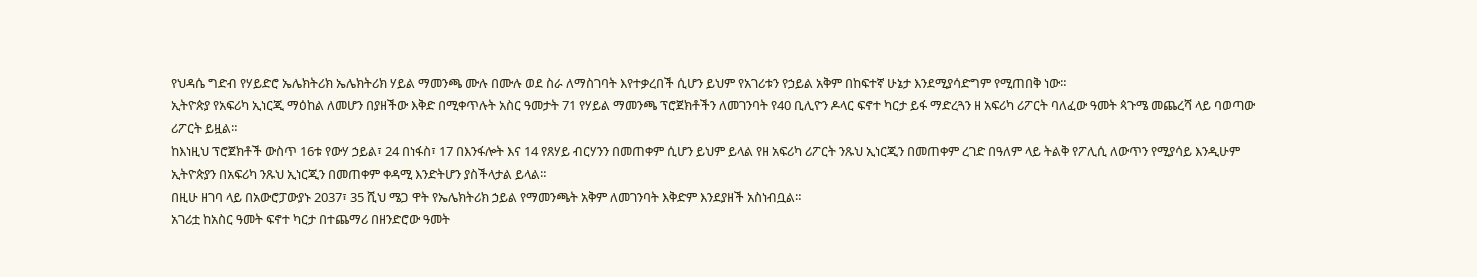የህዳሴ ግድብ የሃይድሮ ኤሌክትሪክ ኤሌክትሪክ ሃይል ማመንጫ ሙሉ በሙሉ ወደ ስራ ለማስገባት እየተቃረበች ሲሆን ይህም የአገሪቱን የኃይል አቅም በከፍተኛ ሁኔታ እንደሚያሳድግም የሚጠበቅ ነው።
ኢትዮጵያ የአፍሪካ ኢነርጂ ማዕከል ለመሆን በያዘችው እቅድ በሚቀጥሉት አስር ዓመታት 71 የሃይል ማመንጫ ፕሮጀክቶችን ለመገንባት የ40 ቢሊዮን ዶላር ፍኖተ ካርታ ይፋ ማድረጓን ዘ አፍሪካ ሪፖርት ባለፈው ዓመት ጳጉሜ መጨረሻ ላይ ባወጣው ሪፖርት ይዟል።
ከእነዚህ ፕሮጀክቶች ውስጥ 16ቱ የውሃ ኃይል፣ 24 በነፋስ፣ 17 በእንፋሎት እና 14 የጸሃይ ብርሃንን በመጠቀም ሲሆን ይህም ይላል የዘ አፍሪካ ሪፖርት ንጹህ ኢነርጂን በመጠቀም ረገድ በዓለም ላይ ትልቅ የፖሊሲ ለውጥን የሚያሳይ እንዲሁም ኢትዮጵያን በአፍሪካ ንጹህ ኢነርጂን በመጠቀም ቀዳሚ እንድትሆን ያስችላታል ይላል።
በዚሁ ዘገባ ላይ በአውሮፓውያኑ 2037፣ 35 ሺህ ሜጋ ዋት የኤሌክትሪክ ኃይል የማመንጫት አቅም ለመገንባት እቅድም እንደያዘች አስነብቧል።
አገሪቷ ከአስር ዓመት ፍኖተ ካርታ በተጨማሪ በዘንድሮው ዓመት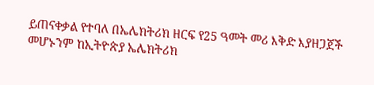ይጠናቀቃል የተባለ በኤሌክትሪክ ዘርፍ የ25 ዓመት መሪ እቅድ እያዘጋጀች መሆኑንም ከኢትዮጵያ ኤሌክትሪክ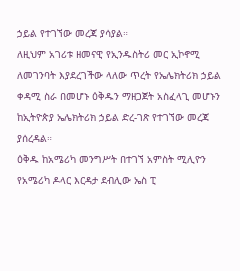ኃይል የተገኘው መረጃ ያሳያል።
ለዚህም አገሪቱ ዘመናዊ የኢንዱስትሪ መር ኢኮኖሚ ለመገንባት እያደረገችው ላለው ጥረት የኤሌክትሪክ ኃይል ቀዳሚ ስራ በመሆኑ ዕቅዱን ማዘጋጀት አስፈላጊ መሆኑን ከኢትዮጵያ ኤሌክትሪክ ኃይል ድረ-ገጽ የተገኘው መረጃ ያሰረዳል።
ዕቅዱ ከአሜሪካ መንግሥት በተገኘ አምስት ሚሊዮን የአሜሪካ ዶላር እርዳታ ደብሊው ኤስ ፒ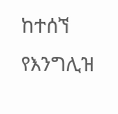ከተሰኘ የእንግሊዝ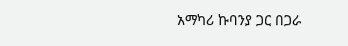አማካሪ ኩባንያ ጋር በጋራ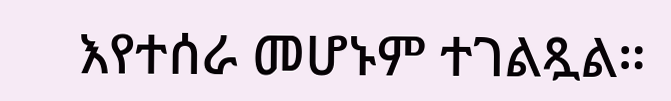እየተሰራ መሆኑም ተገልጿል።